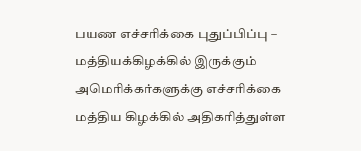பயண எச்சரிக்கை புதுப்பிப்பு – மத்தியக்கிழக்கில் இருக்கும் அமெரிக்கர்களுக்கு எச்சரிக்கை
மத்திய கிழக்கில் அதிகரித்துள்ள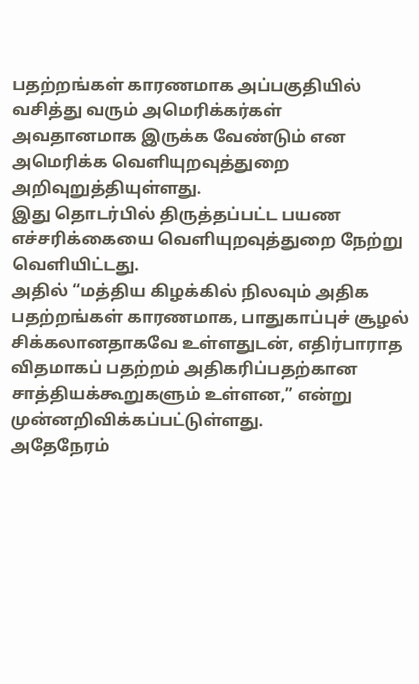பதற்றங்கள் காரணமாக அப்பகுதியில் வசித்து வரும் அமெரிக்கர்கள் அவதானமாக இருக்க வேண்டும் என அமெரிக்க வெளியுறவுத்துறை அறிவுறுத்தியுள்ளது.
இது தொடர்பில் திருத்தப்பட்ட பயண எச்சரிக்கையை வெளியுறவுத்துறை நேற்று வெளியிட்டது.
அதில் “மத்திய கிழக்கில் நிலவும் அதிக பதற்றங்கள் காரணமாக, பாதுகாப்புச் சூழல் சிக்கலானதாகவே உள்ளதுடன், எதிர்பாராத விதமாகப் பதற்றம் அதிகரிப்பதற்கான சாத்தியக்கூறுகளும் உள்ளன,” என்று முன்னறிவிக்கப்பட்டுள்ளது.
அதேநேரம்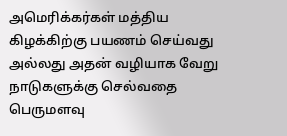அமெரிக்கர்கள் மத்திய கிழக்கிற்கு பயணம் செய்வது அல்லது அதன் வழியாக வேறு நாடுகளுக்கு செல்வதை பெருமளவு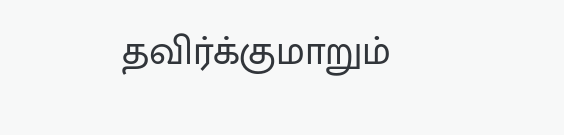தவிர்க்குமாறும்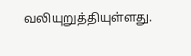வலியுறுத்தியுள்ளது.